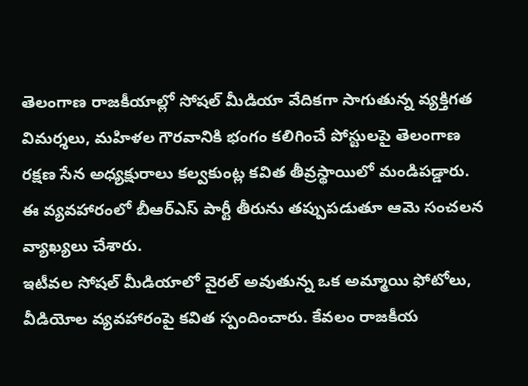తెలంగాణ రాజకీయాల్లో సోషల్ మీడియా వేదికగా సాగుతున్న వ్యక్తిగత విమర్శలు, మహిళల గౌరవానికి భంగం కలిగించే పోస్టులపై తెలంగాణ రక్షణ సేన అధ్యక్షురాలు కల్వకుంట్ల కవిత తీవ్రస్థాయిలో మండిపడ్డారు. ఈ వ్యవహారంలో బీఆర్ఎస్ పార్టీ తీరును తప్పుపడుతూ ఆమె సంచలన వ్యాఖ్యలు చేశారు.
ఇటీవల సోషల్ మీడియాలో వైరల్ అవుతున్న ఒక అమ్మాయి ఫోటోలు, వీడియోల వ్యవహారంపై కవిత స్పందించారు. కేవలం రాజకీయ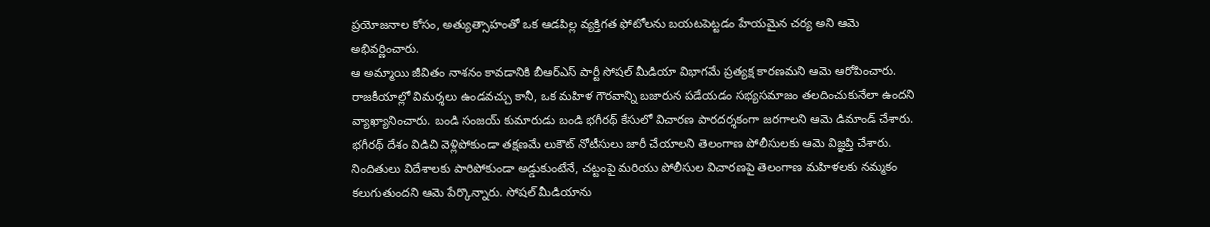ప్రయోజనాల కోసం, అత్యుత్సాహంతో ఒక ఆడపిల్ల వ్యక్తిగత ఫోటోలను బయటపెట్టడం హేయమైన చర్య అని ఆమె అభివర్ణించారు.
ఆ అమ్మాయి జీవితం నాశనం కావడానికి బీఆర్ఎస్ పార్టీ సోషల్ మీడియా విభాగమే ప్రత్యక్ష కారణమని ఆమె ఆరోపించారు. రాజకీయాల్లో విమర్శలు ఉండవచ్చు కానీ, ఒక మహిళ గౌరవాన్ని బజారున పడేయడం సభ్యసమాజం తలదించుకునేలా ఉందని వ్యాఖ్యానించారు. బండి సంజయ్ కుమారుడు బండి భగీరథ్ కేసులో విచారణ పారదర్శకంగా జరగాలని ఆమె డిమాండ్ చేశారు.
భగీరథ్ దేశం విడిచి వెళ్లిపోకుండా తక్షణమే లుకౌట్ నోటీసులు జారీ చేయాలని తెలంగాణ పోలీసులకు ఆమె విజ్ఞప్తి చేశారు. నిందితులు విదేశాలకు పారిపోకుండా అడ్డుకుంటేనే, చట్టంపై మరియు పోలీసుల విచారణపై తెలంగాణ మహిళలకు నమ్మకం కలుగుతుందని ఆమె పేర్కొన్నారు. సోషల్ మీడియాను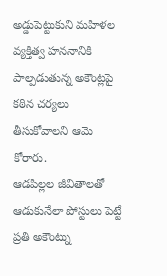అడ్డుపెట్టుకుని మహిళల వ్యక్తిత్వ హననానికి పాల్పడుతున్న అకౌంట్లపై కఠిన చర్యలు తీసుకోవాలని ఆమె కోరారు.
ఆడపిల్లల జీవితాలతో ఆడుకునేలా పోస్టులు పెట్టే ప్రతి అకౌంట్ను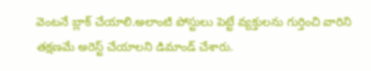వెంటనే బ్లాక్ చేయాలి.అలాంటి పోస్టులు పెట్టే వ్యక్తులను గుర్తించి వారిని తక్షణమే అరెస్ట్ చేయాలని డిమాండ్ చేశారు.